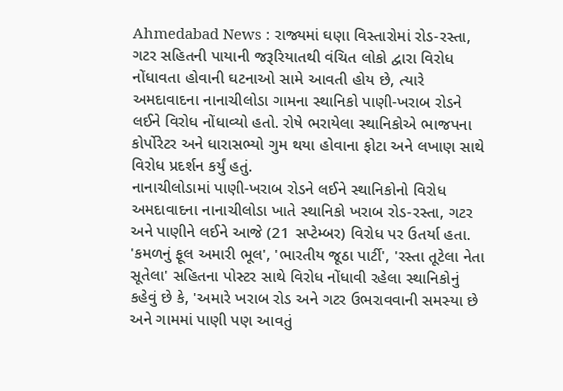Ahmedabad News : રાજ્યમાં ઘણા વિસ્તારોમાં રોડ-રસ્તા, ગટર સહિતની પાયાની જરૂરિયાતથી વંચિત લોકો દ્વારા વિરોધ નોંધાવતા હોવાની ઘટનાઓ સામે આવતી હોય છે, ત્યારે અમદાવાદના નાનાચીલોડા ગામના સ્થાનિકો પાણી-ખરાબ રોડને લઈને વિરોધ નોંધાવ્યો હતો. રોષે ભરાયેલા સ્થાનિકોએ ભાજપના કોર્પોરેટર અને ધારાસભ્યો ગુમ થયા હોવાના ફોટા અને લખાણ સાથે વિરોધ પ્રદર્શન કર્યું હતું.
નાનાચીલોડામાં પાણી-ખરાબ રોડને લઈને સ્થાનિકોનો વિરોધ
અમદાવાદના નાનાચીલોડા ખાતે સ્થાનિકો ખરાબ રોડ-રસ્તા, ગટર અને પાણીને લઈને આજે (21 સપ્ટેમ્બર) વિરોધ પર ઉતર્યા હતા. 'કમળનું ફૂલ અમારી ભૂલ', 'ભારતીય જૂઠા પાર્ટી', 'રસ્તા તૂટેલા નેતા સૂતેલા' સહિતના પોસ્ટર સાથે વિરોધ નોંધાવી રહેલા સ્થાનિકોનું કહેવું છે કે, 'અમારે ખરાબ રોડ અને ગટર ઉભરાવવાની સમસ્યા છે અને ગામમાં પાણી પણ આવતું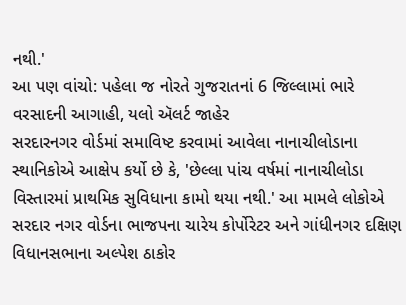નથી.'
આ પણ વાંચો: પહેલા જ નોરતે ગુજરાતનાં 6 જિલ્લામાં ભારે વરસાદની આગાહી, યલો ઍલર્ટ જાહેર
સરદારનગર વોર્ડમાં સમાવિષ્ટ કરવામાં આવેલા નાનાચીલોડાના સ્થાનિકોએ આક્ષેપ કર્યો છે કે, 'છેલ્લા પાંચ વર્ષમાં નાનાચીલોડા વિસ્તારમાં પ્રાથમિક સુવિધાના કામો થયા નથી.' આ મામલે લોકોએ સરદાર નગર વોર્ડના ભાજપના ચારેય કોર્પોરેટર અને ગાંધીનગર દક્ષિણ વિધાનસભાના અલ્પેશ ઠાકોર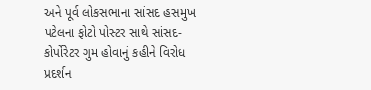અને પૂર્વ લોકસભાના સાંસદ હસમુખ પટેલના ફોટો પોસ્ટર સાથે સાંસદ-કોર્પોરેટર ગુમ હોવાનું કહીને વિરોધ પ્રદર્શન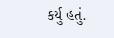કર્યુ હતું.